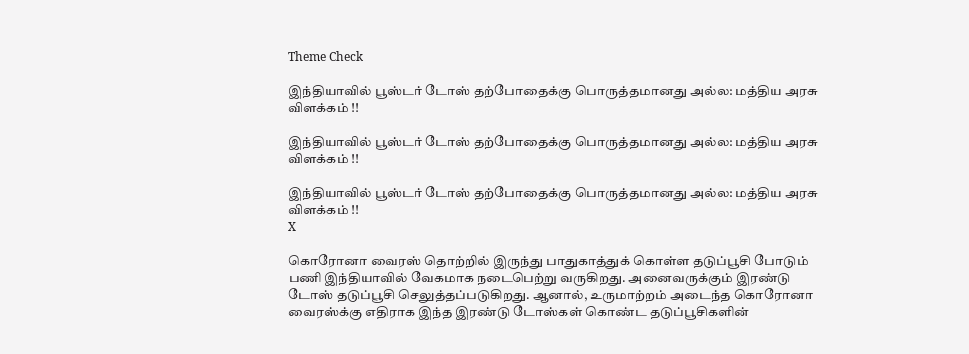Theme Check

இந்தியாவில் பூஸ்டர் டோஸ் தற்போதைக்கு பொருத்தமானது அல்ல: மத்திய அரசு விளக்கம் !!

இந்தியாவில் பூஸ்டர் டோஸ் தற்போதைக்கு பொருத்தமானது அல்ல: மத்திய அரசு விளக்கம் !!

இந்தியாவில் பூஸ்டர் டோஸ் தற்போதைக்கு பொருத்தமானது அல்ல: மத்திய அரசு விளக்கம் !!
X

கொரோனா வைரஸ் தொற்றில் இருந்து பாதுகாத்துக் கொள்ள தடுப்பூசி போடும் பணி இந்தியாவில் வேகமாக நடைபெற்று வருகிறது. அனைவருக்கும் இரண்டு டோஸ் தடுப்பூசி செலுத்தப்படுகிறது. ஆனால், உருமாற்றம் அடைந்த கொரோனா வைரஸ்க்கு எதிராக இந்த இரண்டு டோஸ்கள் கொண்ட தடுப்பூசிகளின்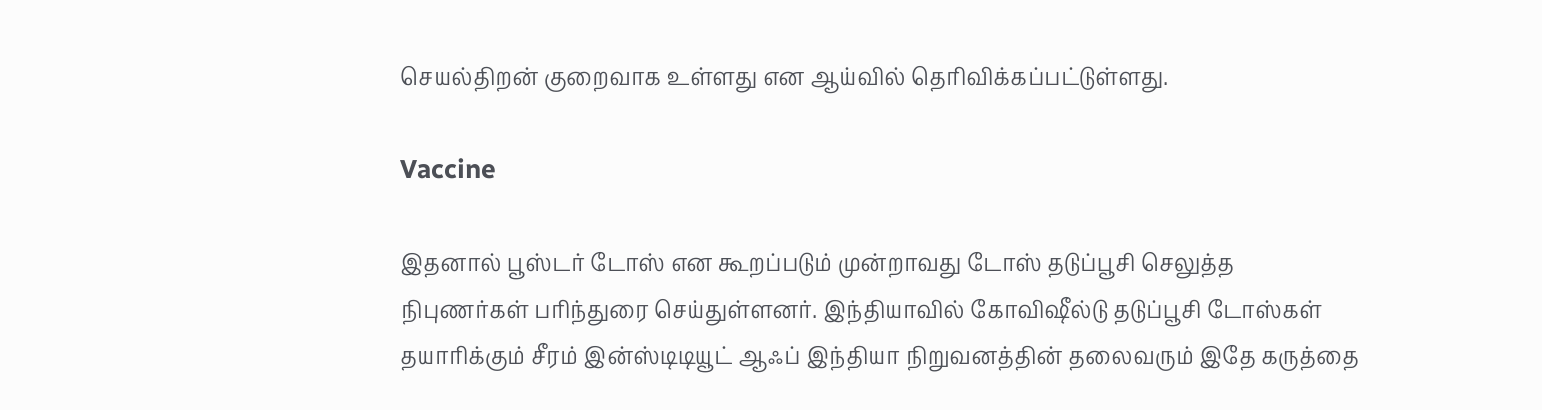செயல்திறன் குறைவாக உள்ளது என ஆய்வில் தெரிவிக்கப்பட்டுள்ளது.

Vaccine

இதனால் பூஸ்டர் டோஸ் என கூறப்படும் முன்றாவது டோஸ் தடுப்பூசி செலுத்த நிபுணர்கள் பரிந்துரை செய்துள்ளனர். இந்தியாவில் கோவிஷீல்டு தடுப்பூசி டோஸ்கள் தயாரிக்கும் சீரம் இன்ஸ்டிடியூட் ஆஃப் இந்தியா நிறுவனத்தின் தலைவரும் இதே கருத்தை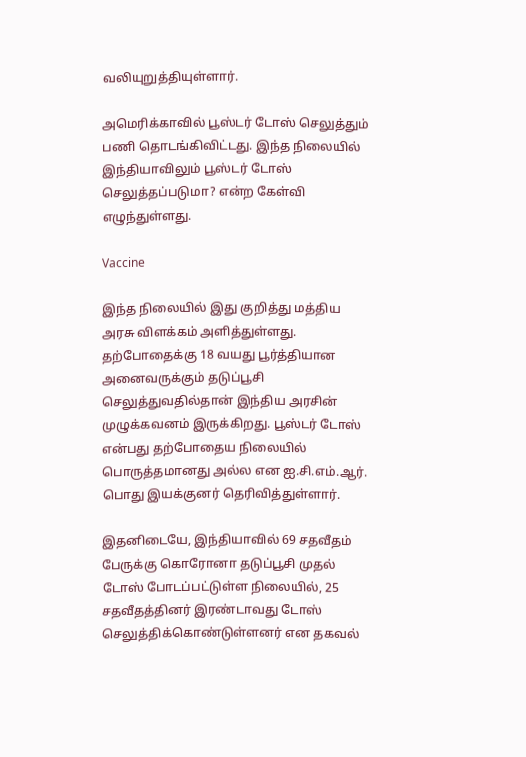வலியுறுத்தியுள்ளார்.

அமெரிக்காவில் பூஸ்டர் டோஸ் செலுத்தும் பணி தொடங்கிவிட்டது. இந்த நிலையில் இந்தியாவிலும் பூஸ்டர் டோஸ் செலுத்தப்படுமா? என்ற கேள்வி எழுந்துள்ளது.

Vaccine

இந்த நிலையில் இது குறித்து மத்திய அரசு விளக்கம் அளித்துள்ளது. தற்போதைக்கு 18 வயது பூர்த்தியான அனைவருக்கும் தடுப்பூசி செலுத்துவதில்தான் இந்திய அரசின் முழுக்கவனம் இருக்கிறது. பூஸ்டர் டோஸ் என்பது தற்போதைய நிலையில் பொருத்தமானது அல்ல என ஐ.சி.எம்.ஆர். பொது இயக்குனர் தெரிவித்துள்ளார்.

இதனிடையே, இந்தியாவில் 69 சதவீதம் பேருக்கு கொரோனா தடுப்பூசி முதல் டோஸ் போடப்பட்டுள்ள நிலையில், 25 சதவீதத்தினர் இரண்டாவது டோஸ் செலுத்திக்கொண்டுள்ளனர் என தகவல்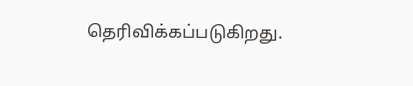தெரிவிக்கப்படுகிறது.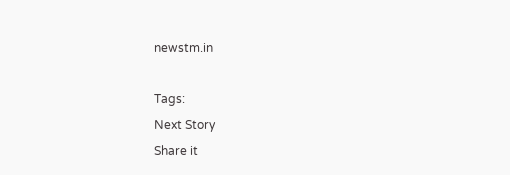newstm.in

Tags:
Next Story
Share it